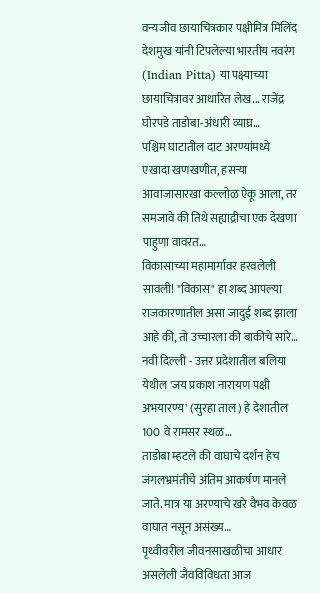वन्यजीव छायाचित्रकार पक्षीमित्र मिलिंद देशमुख यांनी टिपलेल्या भारतीय नवरंग (Indian Pitta) या पक्ष्याच्या छायाचित्रावर आधारित लेख... राजेंद्र घोरपडे ताडोबा-अंधारी व्याघ्र…
पश्चिम घाटातील दाट अरण्यांमध्ये एखादा खणखणीत, हसऱ्या आवाजासारखा कल्लोळ ऐकू आला, तर समजावे की तिथे सह्याद्रीचा एक देखणा पाहुणा वावरत…
विकासाच्या महामार्गावर हरवलेली सावली! "विकास" हा शब्द आपल्या राजकारणातील असा जादुई शब्द झाला आहे की, तो उच्चारला की बाकीचे सारे…
नवी दिल्ली - उत्तर प्रदेशातील बलिया येथील 'जय प्रकाश नारायण पक्षी अभयारण्य' (सुरहा ताल) हे देशातील 100 वे रामसर स्थळ…
ताडोबा म्हटले की वाघाचे दर्शन हेच जंगलभ्रमंतीचे अंतिम आकर्षण मानले जाते. मात्र या अरण्याचे खरे वैभव केवळ वाघात नसून असंख्य…
पृथ्वीवरील जीवनसाखळीचा आधार असलेली जैवविविधता आज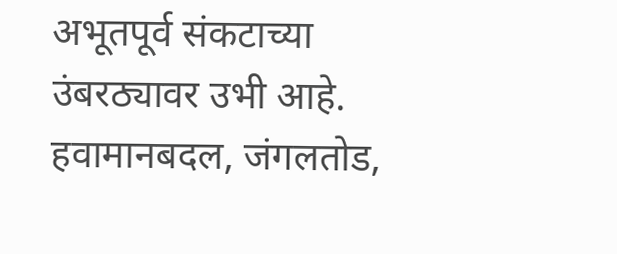अभूतपूर्व संकटाच्या उंबरठ्यावर उभी आहे. हवामानबदल, जंगलतोड,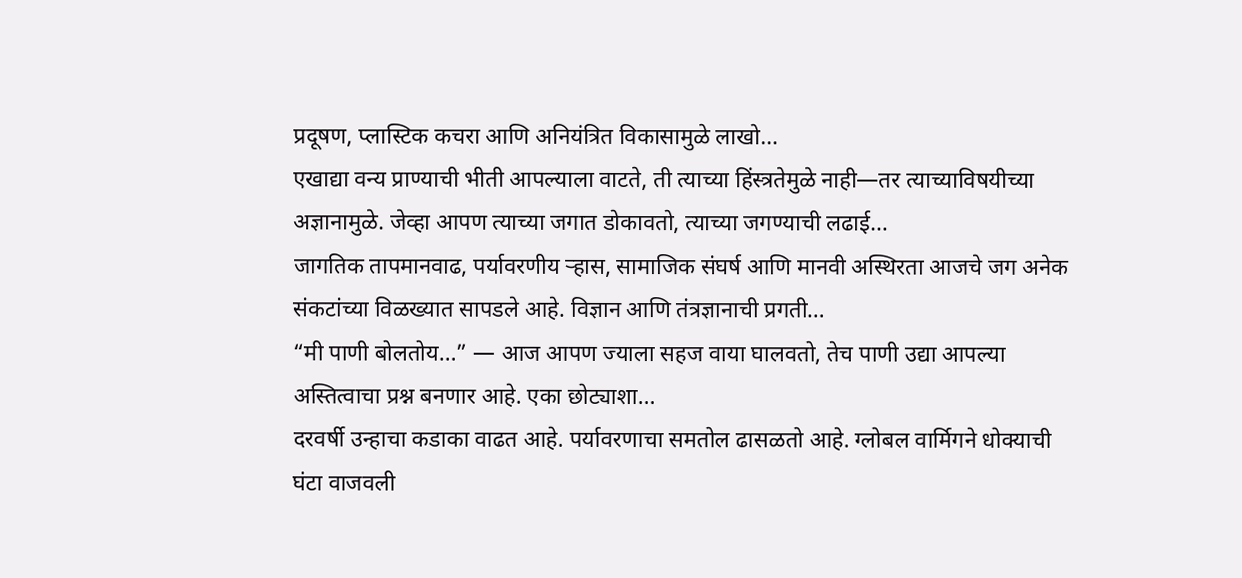प्रदूषण, प्लास्टिक कचरा आणि अनियंत्रित विकासामुळे लाखो…
एखाद्या वन्य प्राण्याची भीती आपल्याला वाटते, ती त्याच्या हिंस्त्रतेमुळे नाही—तर त्याच्याविषयीच्या अज्ञानामुळे. जेव्हा आपण त्याच्या जगात डोकावतो, त्याच्या जगण्याची लढाई…
जागतिक तापमानवाढ, पर्यावरणीय ऱ्हास, सामाजिक संघर्ष आणि मानवी अस्थिरता आजचे जग अनेक संकटांच्या विळख्यात सापडले आहे. विज्ञान आणि तंत्रज्ञानाची प्रगती…
“मी पाणी बोलतोय…” — आज आपण ज्याला सहज वाया घालवतो, तेच पाणी उद्या आपल्या अस्तित्वाचा प्रश्न बनणार आहे. एका छोट्याशा…
दरवर्षी उन्हाचा कडाका वाढत आहे. पर्यावरणाचा समतोल ढासळतो आहे. ग्लोबल वार्मिगने धोक्याची घंटा वाजवली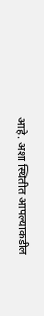आहे. अशा स्थितीत आपल्याकडील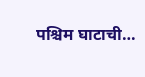पश्चिम घाटाची…